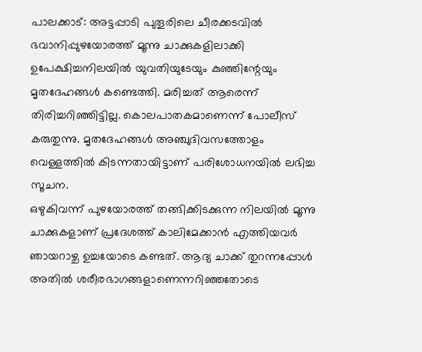പാലക്കാട്: അട്ടപ്പാടി പുതൂരിലെ ചീരക്കടവിൽ ഭവാനിപ്പുഴയോരത്ത് മൂന്നു ചാക്കുകളിലാക്കി ഉപേക്ഷിച്ചനിലയിൽ യുവതിയുടേയും കുഞ്ഞിന്റേയും മൃതദേഹങ്ങൾ കണ്ടെത്തി. മരിച്ചത് ആരെന്ന് തിരിച്ചറിഞ്ഞിട്ടില്ല. കൊലപാതകമാണെന്ന് പോലീസ് കരുതുന്നു. മൃതദേഹങ്ങൾ അഞ്ചുദിവസത്തോളം വെള്ളത്തിൽ കിടന്നതായിട്ടാണ് പരിശോധനയിൽ ലഭിച്ച സൂചന.
ഒഴുകിവന്ന് പുഴയോരത്ത് തങ്ങിക്കിടക്കുന്ന നിലയിൽ മൂന്നു ചാക്കുകളാണ് പ്രദേശത്ത് കാലിമേക്കാൻ എത്തിയവർ ഞായറാഴ്ച ഉച്ചയോടെ കണ്ടത്. ആദ്യ ചാക്ക് തുറന്നപ്പോൾ അതിൽ ശരീരഭാഗങ്ങളാണെന്നറിഞ്ഞതോടെ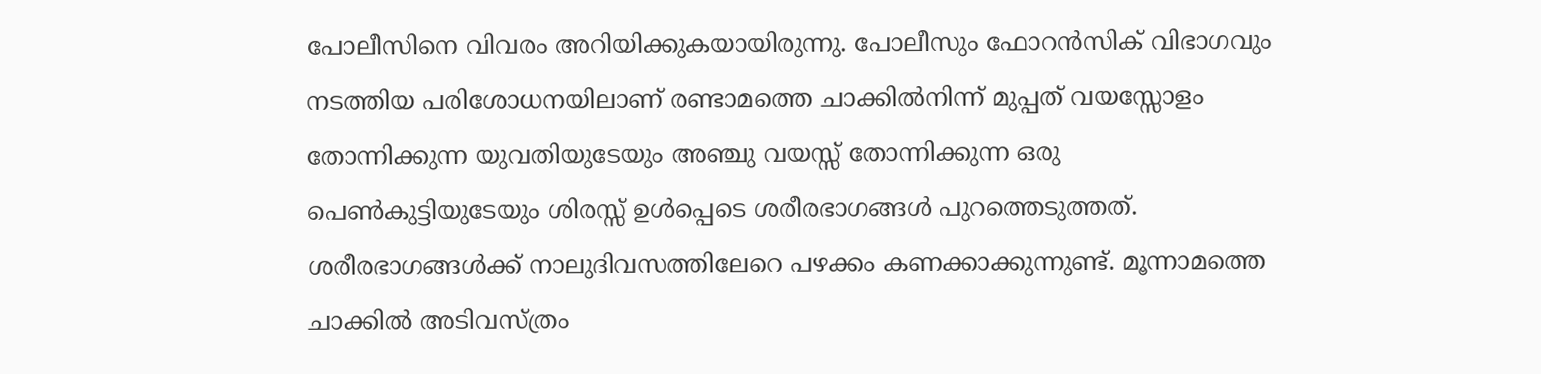പോലീസിനെ വിവരം അറിയിക്കുകയായിരുന്നു. പോലീസും ഫോറൻസിക് വിഭാഗവും നടത്തിയ പരിശോധനയിലാണ് രണ്ടാമത്തെ ചാക്കിൽനിന്ന് മുപ്പത് വയസ്സോളം തോന്നിക്കുന്ന യുവതിയുടേയും അഞ്ചു വയസ്സ് തോന്നിക്കുന്ന ഒരു പെൺകുട്ടിയുടേയും ശിരസ്സ് ഉൾപ്പെടെ ശരീരഭാഗങ്ങൾ പുറത്തെടുത്തത്. ശരീരഭാഗങ്ങൾക്ക് നാലുദിവസത്തിലേറെ പഴക്കം കണക്കാക്കുന്നുണ്ട്. മൂന്നാമത്തെ ചാക്കിൽ അടിവസ്ത്രം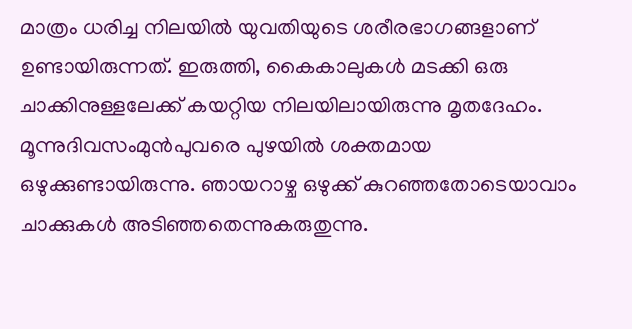മാത്രം ധരിച്ച നിലയിൽ യുവതിയുടെ ശരീരഭാഗങ്ങളാണ് ഉണ്ടായിരുന്നത്. ഇരുത്തി, കൈകാലുകൾ മടക്കി ഒരു ചാക്കിനുള്ളലേക്ക് കയറ്റിയ നിലയിലായിരുന്നു മൃതദേഹം.
മൂന്നുദിവസംമുൻപുവരെ പുഴയിൽ ശക്തമായ ഒഴുക്കുണ്ടായിരുന്നു. ഞായറാഴ്ച ഒഴുക്ക് കുറഞ്ഞതോടെയാവാം ചാക്കുകൾ അടിഞ്ഞതെന്നുകരുതുന്നു.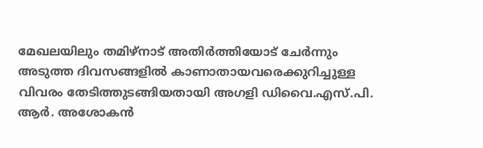മേഖലയിലും തമിഴ്നാട് അതിർത്തിയോട് ചേർന്നും അടുത്ത ദിവസങ്ങളിൽ കാണാതായവരെക്കുറിച്ചുള്ള വിവരം തേടിത്തുടങ്ങിയതായി അഗളി ഡിവൈ.എസ്.പി. ആർ. അശോകൻ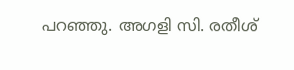പറഞ്ഞു. അഗളി സി. രതീശ്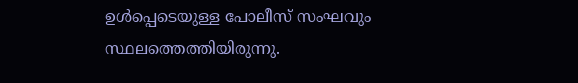ഉൾപ്പെടെയുള്ള പോലീസ് സംഘവും സ്ഥലത്തെത്തിയിരുന്നു.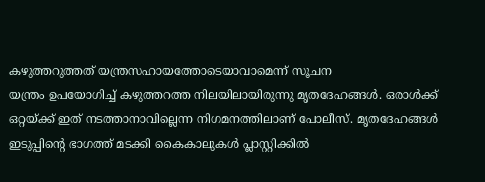കഴുത്തറുത്തത് യന്ത്രസഹായത്തോടെയാവാമെന്ന് സൂചന
യന്ത്രം ഉപയോഗിച്ച് കഴുത്തറത്ത നിലയിലായിരുന്നു മൃതദേഹങ്ങൾ. ഒരാൾക്ക് ഒറ്റയ്ക്ക് ഇത് നടത്താനാവില്ലെന്ന നിഗമനത്തിലാണ് പോലീസ്. മൃതദേഹങ്ങൾ ഇടുപ്പിന്റെ ഭാഗത്ത് മടക്കി കൈകാലുകൾ പ്ലാസ്റ്റിക്കിൽ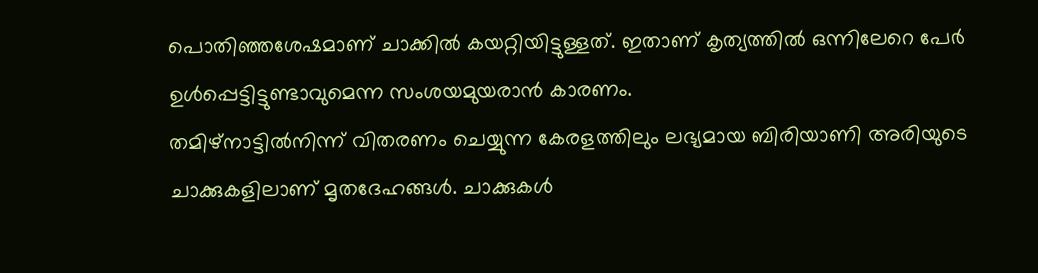പൊതിഞ്ഞശേഷമാണ് ചാക്കിൽ കയറ്റിയിട്ടുള്ളത്. ഇതാണ് കൃത്യത്തിൽ ഒന്നിലേറെ പേർ ഉൾപ്പെട്ടിട്ടുണ്ടാവുമെന്ന സംശയമുയരാൻ കാരണം.
തമിഴ്നാട്ടിൽനിന്ന് വിതരണം ചെയ്യുന്ന കേരളത്തിലും ലഭ്യമായ ബിരിയാണി അരിയുടെ ചാക്കുകളിലാണ് മൃതദേഹങ്ങൾ. ചാക്കുകൾ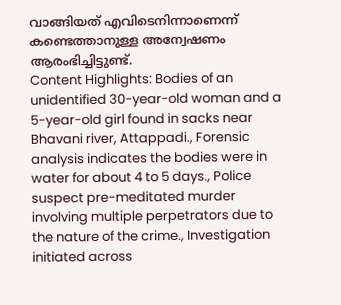വാങ്ങിയത് എവിടെനിന്നാണെന്ന് കണ്ടെത്താനുള്ള അന്വേഷണം ആരംഭിച്ചിട്ടുണ്ട്.
Content Highlights: Bodies of an unidentified 30-year-old woman and a 5-year-old girl found in sacks near Bhavani river, Attappadi., Forensic analysis indicates the bodies were in water for about 4 to 5 days., Police suspect pre-meditated murder involving multiple perpetrators due to the nature of the crime., Investigation initiated across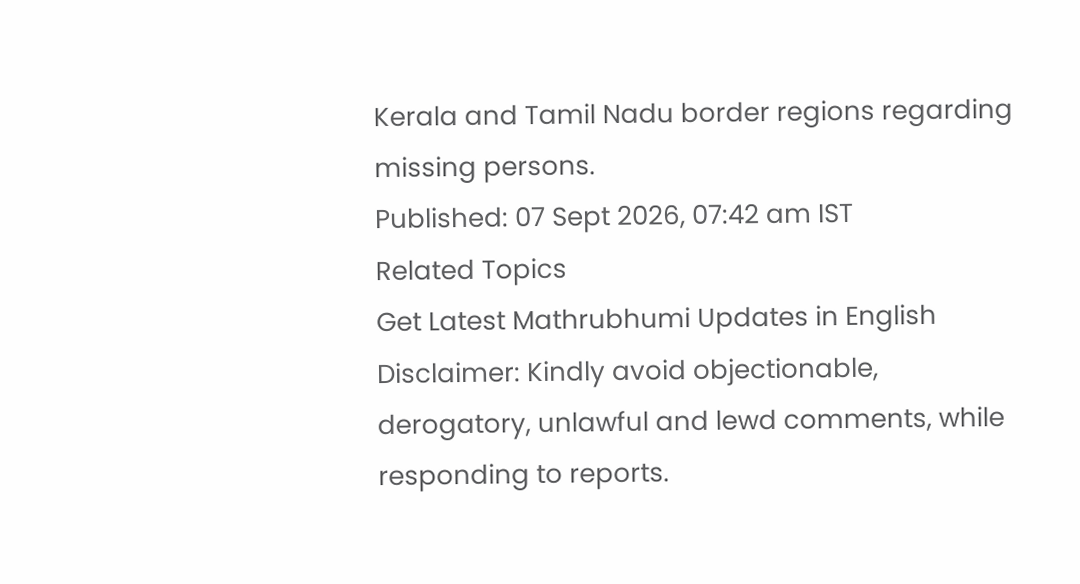Kerala and Tamil Nadu border regions regarding missing persons.
Published: 07 Sept 2026, 07:42 am IST
Related Topics
Get Latest Mathrubhumi Updates in English
Disclaimer: Kindly avoid objectionable, derogatory, unlawful and lewd comments, while responding to reports.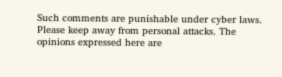Such comments are punishable under cyber laws. Please keep away from personal attacks. The opinions expressed here are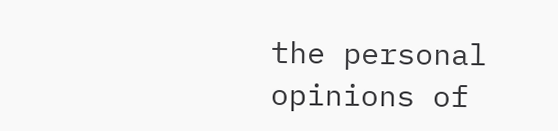the personal opinions of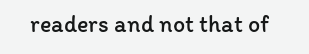readers and not that of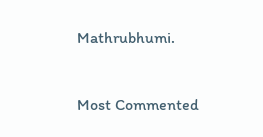Mathrubhumi.


Most Commented